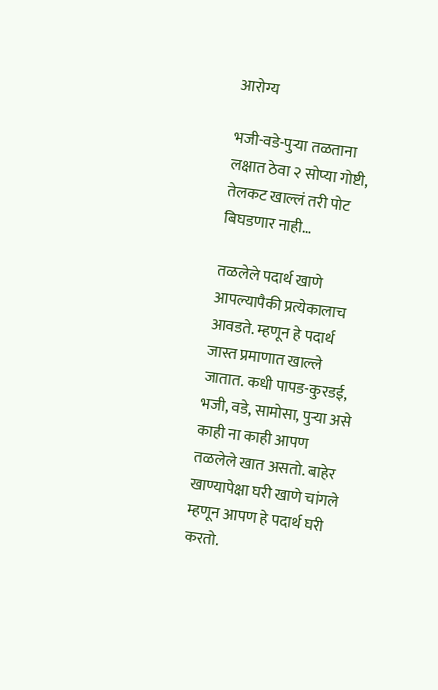आरोग्य

भजी-वडे-पुऱ्या तळताना लक्षात ठेवा २ सोप्या गोष्टी, तेलकट खाल्लं तरी पोट बिघडणार नाही…

तळलेले पदार्थ खाणे आपल्यापैकी प्रत्येकालाच आवडते. म्हणून हे पदार्थ जास्त प्रमाणात खाल्ले जातात. कधी पापड-कुरडई, भजी, वडे, सामोसा, पुऱ्या असे काही ना काही आपण तळलेले खात असतो. बाहेर खाण्यापेक्षा घरी खाणे चांगले म्हणून आपण हे पदार्थ घरी करतो.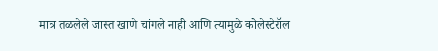मात्र तळलेले जास्त खाणे चांगले नाही आणि त्यामुळे कोलेस्टेरॉल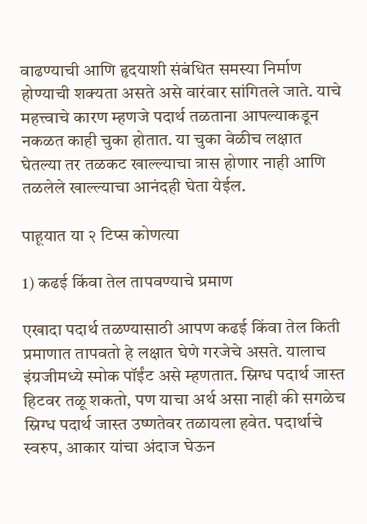वाढण्याची आणि हृदयाशी संबंधित समस्या निर्माण होण्याची शक्यता असते असे वारंवार सांगितले जाते. याचे महत्त्वाचे कारण म्हणजे पदार्थ तळताना आपल्याकडून नकळत काही चुका होतात. या चुका वेळीच लक्षात घेतल्या तर तळकट खाल्ल्याचा त्रास होणार नाही आणि तळलेले खाल्ल्याचा आनंदही घेता येईल.

पाहूयात या २ टिप्स कोणत्या

1) कढई किंवा तेल तापवण्याचे प्रमाण

एखादा पदार्थ तळण्यासाठी आपण कढई किंवा तेल किती प्रमाणात तापवतो हे लक्षात घेणे गरजेचे असते. यालाच इंग्रजीमध्ये स्मोक पॉईंट असे म्हणतात. स्निग्ध पदार्थ जास्त हिटवर तळू शकतो, पण याचा अर्थ असा नाही की सगळेच स्निग्ध पदार्थ जास्त उष्णतेवर तळायला हवेत. पदार्थाचे स्वरुप, आकार यांचा अंदाज घेऊन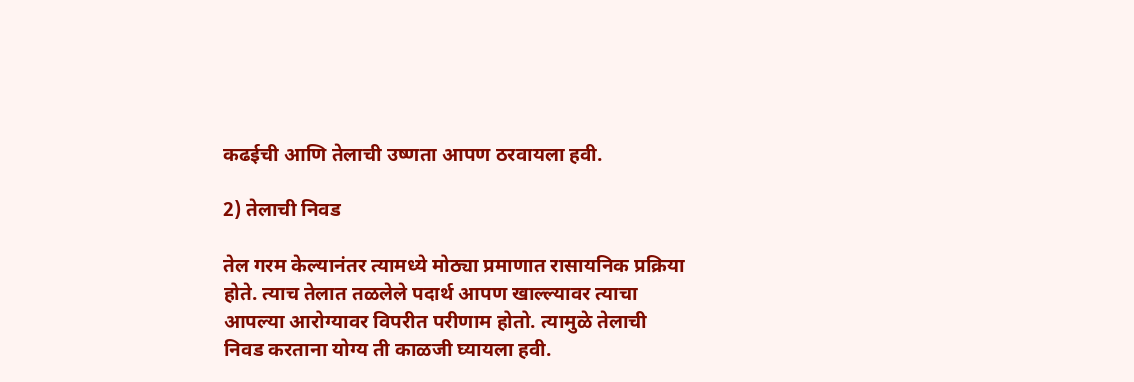कढईची आणि तेलाची उष्णता आपण ठरवायला हवी.

2) तेलाची निवड

तेल गरम केल्यानंतर त्यामध्ये मोठ्या प्रमाणात रासायनिक प्रक्रिया होते. त्याच तेलात तळलेले पदार्थ आपण खाल्ल्यावर त्याचा आपल्या आरोग्यावर विपरीत परीणाम होतो. त्यामुळे तेलाची निवड करताना योग्य ती काळजी घ्यायला हवी.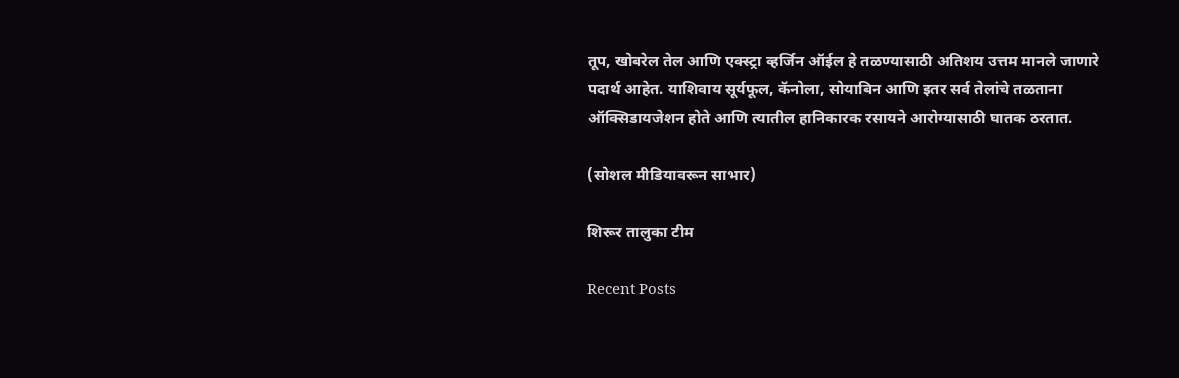तूप, खोबरेल तेल आणि एक्स्ट्रा व्हर्जिन ऑईल हे तळण्यासाठी अतिशय उत्तम मानले जाणारे पदार्थ आहेत. याशिवाय सूर्यफूल, कॅनोला, सोयाबिन आणि इतर सर्व तेलांचे तळताना ऑक्सिडायजेशन होते आणि त्यातील हानिकारक रसायने आरोग्यासाठी घातक ठरतात.

(सोशल मीडियावरून साभार)

शिरूर तालुका टीम

Recent Posts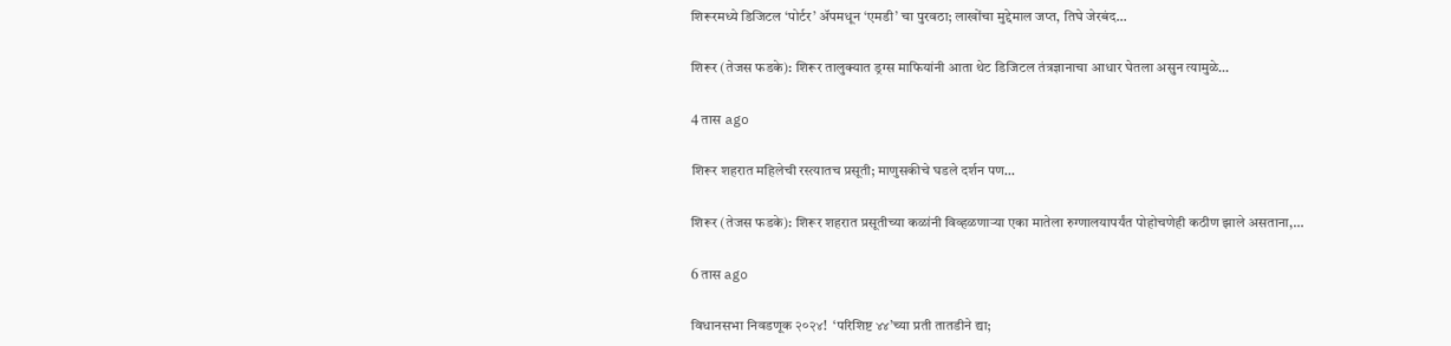शिरूरमध्ये डिजिटल ‘पोर्टर’ अ‍ॅपमधून ‘एमडी’ चा पुरवठा; लाखोंचा मुद्देमाल जप्त, तिघे जेरबंद…

शिरूर (तेजस फडके): शिरूर तालुक्यात ड्रग्स माफियांनी आता थेट डिजिटल तंत्रज्ञानाचा आधार घेतला असुन त्यामुळे…

4 तास ago

शिरूर शहरात महिलेची रस्त्यातच प्रसूती; माणुसकीचे घडले दर्शन पण…

शिरूर (तेजस फडके): शिरूर शहरात प्रसूतीच्या कळांनी विव्हळणाऱ्या एका मातेला रुग्णालयापर्यंत पोहोचणेही कठीण झाले असताना,…

6 तास ago

विधानसभा निवडणूक २०२४!  ‘परिशिष्ट ४४’च्या प्रती तातडीने द्या;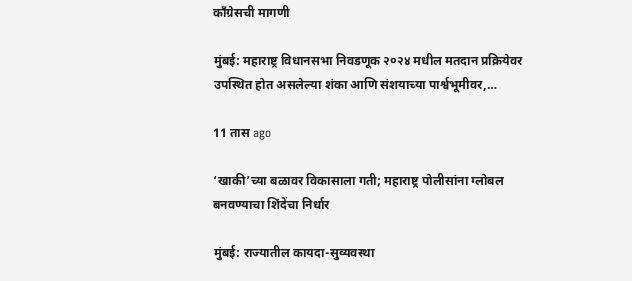काँग्रेसची मागणी

मुंबई: महाराष्ट्र विधानसभा निवडणूक २०२४ मधील मतदान प्रक्रियेवर उपस्थित होत असलेल्या शंका आणि संशयाच्या पार्श्वभूमीवर,…

11 तास ago

‘खाकी’च्या बळावर विकासाला गती; महाराष्ट्र पोलीसांना ग्लोबल बनवण्याचा शिंदेंचा निर्धार

मुंबई: राज्यातील कायदा-सुव्यवस्था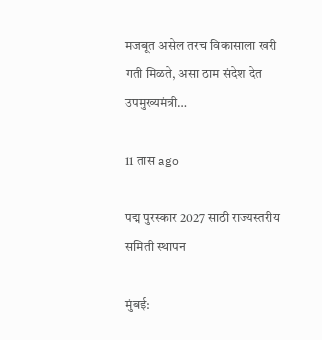मजबूत असेल तरच विकासाला खरी गती मिळते, असा ठाम संदेश देत उपमुख्यमंत्री…

11 तास ago

पद्म पुरस्कार 2027 साठी राज्यस्तरीय समिती स्थापन

मुंबई: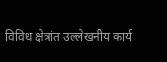विविध क्षेत्रांत उल्लेखनीय कार्य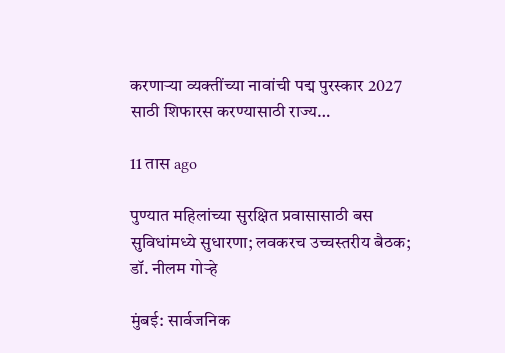करणाऱ्या व्यक्तींच्या नावांची पद्म पुरस्कार 2027 साठी शिफारस करण्यासाठी राज्य…

11 तास ago

पुण्यात महिलांच्या सुरक्षित प्रवासासाठी बस सुविधांमध्ये सुधारणा; लवकरच उच्चस्तरीय बैठक; डॉ. नीलम गोऱ्हे

मुंबई: सार्वजनिक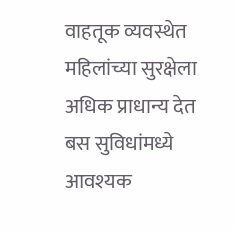वाहतूक व्यवस्थेत महिलांच्या सुरक्षेला अधिक प्राधान्य देत बस सुविधांमध्ये आवश्यक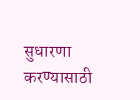सुधारणा करण्यासाठी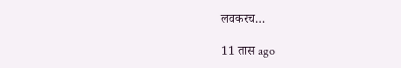लवकरच…

11 तास ago